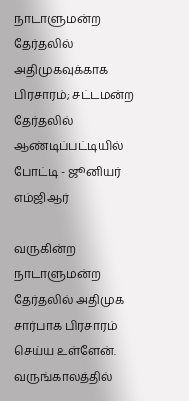நாடாளுமன்ற தேர்தலில் அதிமுகவுக்காக பிரசாரம்; சட்டமன்ற தேர்தலில் ஆண்டிப்பட்டியில் போட்டி - ஜூனியர் எம்ஜிஆர்

வருகின்ற நாடாளுமன்ற தேர்தலில் அதிமுக சார்பாக பிரசாரம் செய்ய உள்ளேன். வருங்காலத்தில்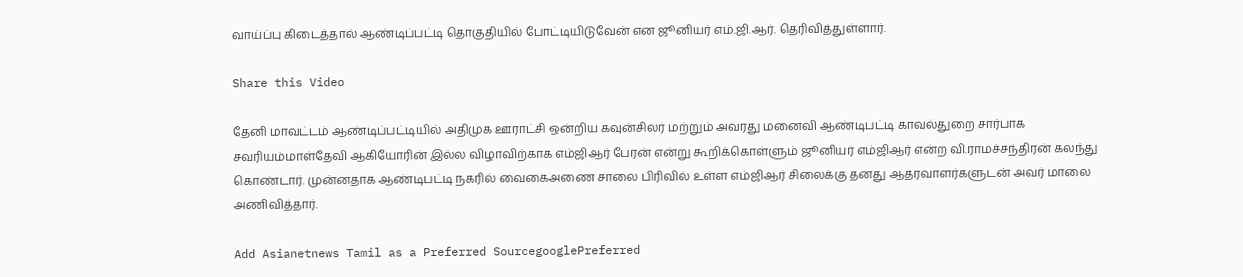வாய்ப்பு கிடைத்தால் ஆண்டிப்பட்டி தொகுதியில் போட்டியிடுவேன் என ஜூனியர் எம்.ஜி.ஆர். தெரிவித்துள்ளார்.

Share this Video

தேனி மாவட்டம் ஆண்டிப்பட்டியில் அதிமுக ஊராட்சி ஒன்றிய கவுன்சிலர் மற்றும் அவரது மனைவி ஆண்டிபட்டி காவல்துறை சார்பாக சவரியம்மாள்தேவி ஆகியோரின் இல்ல விழாவிற்காக எம்ஜிஆர் பேரன் என்று கூறிக்கொள்ளும் ஜூனியர் எம்ஜிஆர் என்ற வி.ராமச்சந்திரன் கலந்து கொண்டார். முன்னதாக ஆண்டிபட்டி நகரில் வைகைஅணை சாலை பிரிவில் உள்ள எம்ஜிஆர் சிலைக்கு தனது ஆதரவாளர்களுடன் அவர் மாலை அணிவித்தார்.

Add Asianetnews Tamil as a Preferred SourcegooglePreferred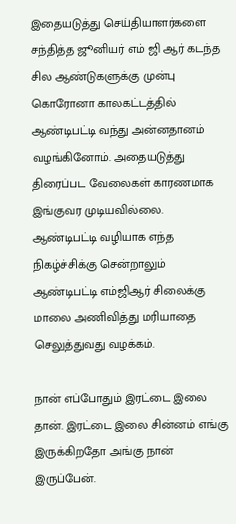இதையடுத்து செய்தியாளர்களை சந்தித்த ஜூனியர் எம் ஜி ஆர் கடந்த சில ஆண்டுகளுக்கு முன்பு கொரோனா காலகட்டத்தில் ஆண்டிபட்டி வந்து அன்னதானம் வழங்கினோம். அதையடுத்து திரைப்பட வேலைகள் காரணமாக இங்குவர முடியவில்லை. ஆண்டிபட்டி வழியாக எந்த நிகழ்ச்சிக்கு சென்றாலும் ஆண்டிபட்டி எம்ஜிஆர் சிலைக்கு மாலை அணிவித்து மரியாதை செலுத்துவது வழக்கம்.

நான் எப்போதும் இரட்டை இலை தான். இரட்டை இலை சின்னம் எங்கு இருக்கிறதோ அங்கு நான் இருப்பேன்.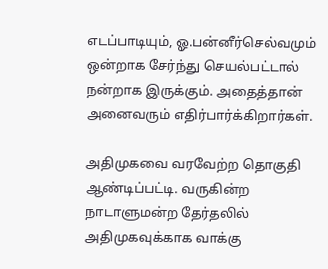எடப்பாடியும், ஓ.பன்னீர்செல்வமும் ஒன்றாக சேர்ந்து செயல்பட்டால் நன்றாக இருக்கும். அதைத்தான் அனைவரும் எதிர்பார்க்கிறார்கள்.

அதிமுகவை வரவேற்ற தொகுதி ஆண்டிப்பட்டி. வருகின்ற நாடாளுமன்ற தேர்தலில் அதிமுகவுக்காக வாக்கு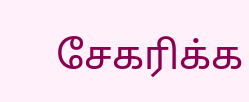சேகரிக்க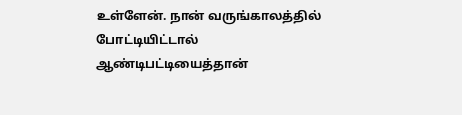உள்ளேன். நான் வருங்காலத்தில் போட்டியிட்டால் ஆண்டிபட்டியைத்தான்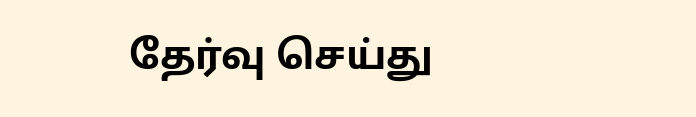தேர்வு செய்து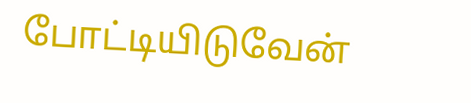போட்டியிடுவேன்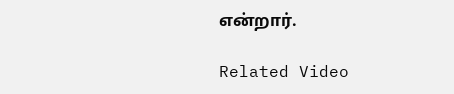என்றார்.

Related Video